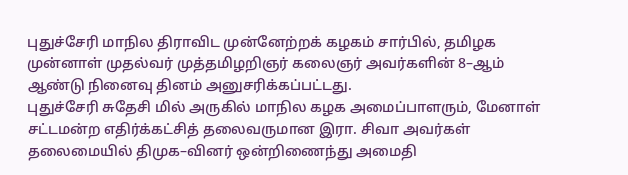புதுச்சேரி மாநில திராவிட முன்னேற்றக் கழகம் சார்பில், தமிழக முன்னாள் முதல்வர் முத்தமிழறிஞர் கலைஞர் அவர்களின் 8–ஆம் ஆண்டு நினைவு தினம் அனுசரிக்கப்பட்டது.
புதுச்சேரி சுதேசி மில் அருகில் மாநில கழக அமைப்பாளரும், மேனாள் சட்டமன்ற எதிர்க்கட்சித் தலைவருமான இரா. சிவா அவர்கள் தலைமையில் திமுக–வினர் ஒன்றிணைந்து அமைதி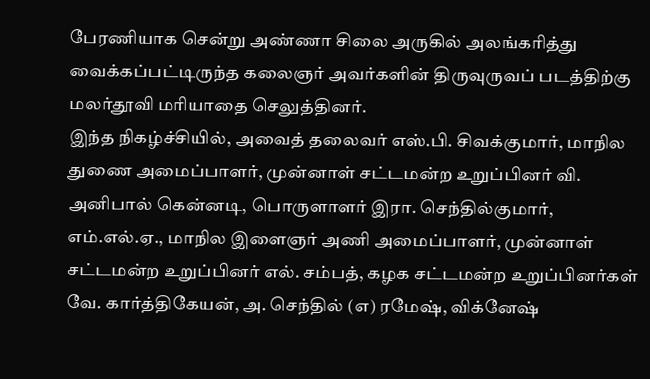பேரணியாக சென்று அண்ணா சிலை அருகில் அலங்கரித்து வைக்கப்பட்டிருந்த கலைஞர் அவர்களின் திருவுருவப் படத்திற்கு மலர்தூவி மரியாதை செலுத்தினர்.
இந்த நிகழ்ச்சியில், அவைத் தலைவர் எஸ்.பி. சிவக்குமார், மாநில துணை அமைப்பாளர், முன்னாள் சட்டமன்ற உறுப்பினர் வி. அனிபால் கென்னடி, பொருளாளர் இரா. செந்தில்குமார், எம்.எல்.ஏ., மாநில இளைஞர் அணி அமைப்பாளர், முன்னாள் சட்டமன்ற உறுப்பினர் எல். சம்பத், கழக சட்டமன்ற உறுப்பினர்கள் வே. கார்த்திகேயன், அ. செந்தில் (எ) ரமேஷ், விக்னேஷ்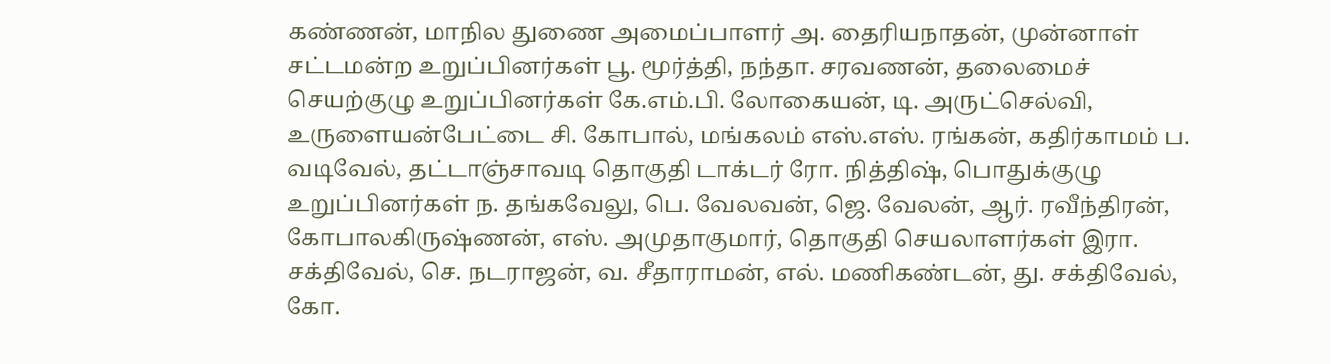கண்ணன், மாநில துணை அமைப்பாளர் அ. தைரியநாதன், முன்னாள் சட்டமன்ற உறுப்பினர்கள் பூ. மூர்த்தி, நந்தா. சரவணன், தலைமைச் செயற்குழு உறுப்பினர்கள் கே.எம்.பி. லோகையன், டி. அருட்செல்வி, உருளையன்பேட்டை சி. கோபால், மங்கலம் எஸ்.எஸ். ரங்கன், கதிர்காமம் ப. வடிவேல், தட்டாஞ்சாவடி தொகுதி டாக்டர் ரோ. நித்திஷ், பொதுக்குழு உறுப்பினர்கள் ந. தங்கவேலு, பெ. வேலவன், ஜெ. வேலன், ஆர். ரவீந்திரன், கோபாலகிருஷ்ணன், எஸ். அமுதாகுமார், தொகுதி செயலாளர்கள் இரா. சக்திவேல், செ. நடராஜன், வ. சீதாராமன், எல். மணிகண்டன், து. சக்திவேல், கோ.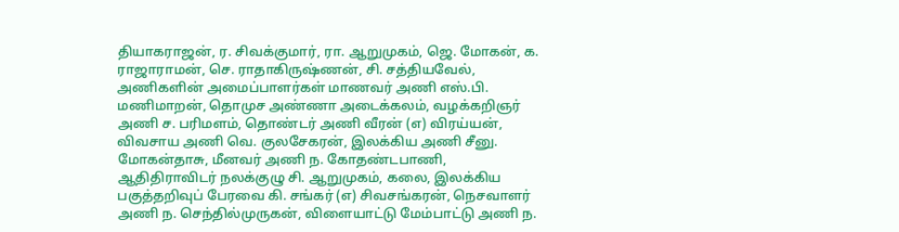தியாகராஜன், ர. சிவக்குமார், ரா. ஆறுமுகம், ஜெ. மோகன், க. ராஜாராமன், செ. ராதாகிருஷ்ணன், சி. சத்தியவேல், அணிகளின் அமைப்பாளர்கள் மாணவர் அணி எஸ்.பி. மணிமாறன், தொமுச அண்ணா அடைக்கலம், வழக்கறிஞர் அணி ச. பரிமளம், தொண்டர் அணி வீரன் (எ) விரய்யன், விவசாய அணி வெ. குலசேகரன், இலக்கிய அணி சீனு. மோகன்தாசு, மீனவர் அணி ந. கோதண்டபாணி, ஆதிதிராவிடர் நலக்குழு சி. ஆறுமுகம், கலை, இலக்கிய பகுத்தறிவுப் பேரவை கி. சங்கர் (எ) சிவசங்கரன், நெசவாளர் அணி ந. செந்தில்முருகன், விளையாட்டு மேம்பாட்டு அணி ந.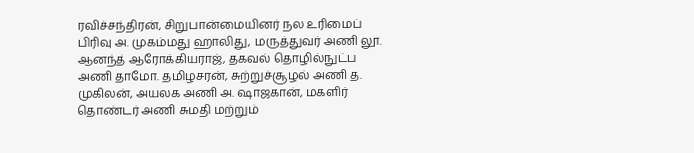ரவிச்சந்திரன், சிறுபான்மையினர் நல உரிமைப் பிரிவு அ. முகம்மது ஹாலிது, மருத்துவர் அணி லூ. ஆனந்த் ஆரோக்கியராஜ், தகவல் தொழில்நுட்ப அணி தாமோ. தமிழசரன், சுற்றுச்சூழல் அணி த. முகிலன், அயலக அணி அ. ஷாஜகான், மகளிர் தொண்டர் அணி சுமதி மற்றும்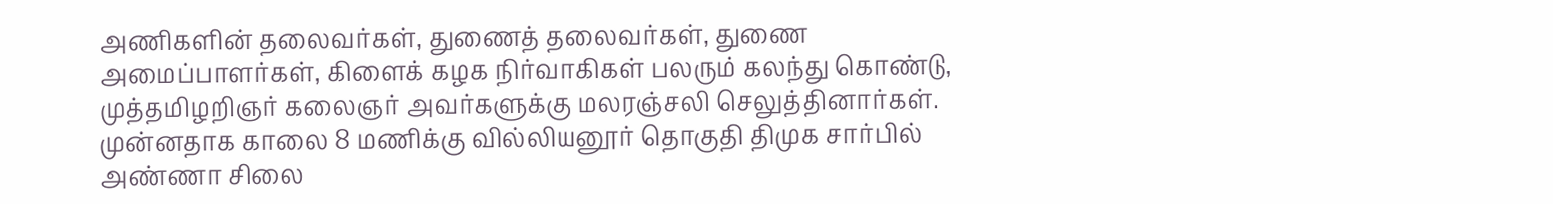அணிகளின் தலைவர்கள், துணைத் தலைவர்கள், துணை அமைப்பாளர்கள், கிளைக் கழக நிர்வாகிகள் பலரும் கலந்து கொண்டு, முத்தமிழறிஞர் கலைஞர் அவர்களுக்கு மலரஞ்சலி செலுத்தினார்கள்.
முன்னதாக காலை 8 மணிக்கு வில்லியனூர் தொகுதி திமுக சார்பில் அண்ணா சிலை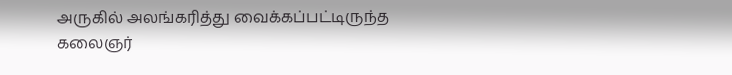அருகில் அலங்கரித்து வைக்கப்பட்டிருந்த கலைஞர்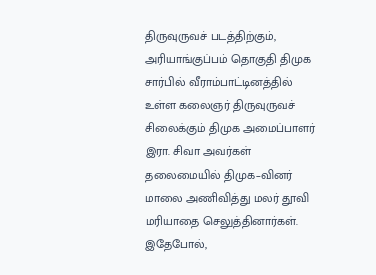திருவுருவச் படத்திற்கும், அரியாங்குப்பம் தொகுதி திமுக சார்பில் வீராம்பாட்டினத்தில் உள்ள கலைஞர் திருவுருவச் சிலைக்கும் திமுக அமைப்பாளர் இரா. சிவா அவர்கள் தலைமையில் திமுக–வினர் மாலை அணிவித்து மலர் தூவி மரியாதை செலுத்தினார்கள். இதேபோல்,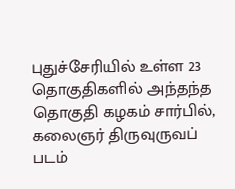புதுச்சேரியில் உள்ள 23 தொகுதிகளில் அந்தந்த தொகுதி கழகம் சார்பில், கலைஞர் திருவுருவப் படம்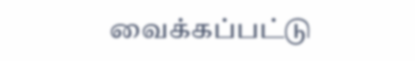வைக்கப்பட்டு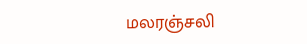மலரஞ்சலி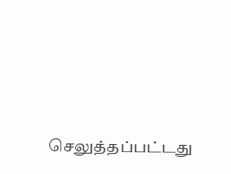செலுத்தப்பட்டது